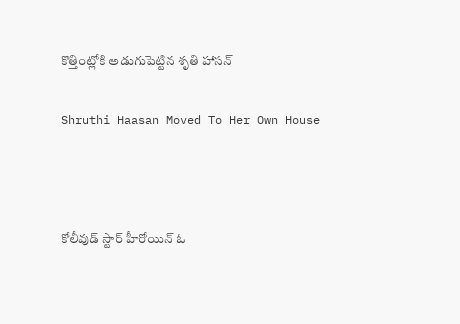కొత్తింట్లోకి అడుగుపెట్టిన శృతి హాసన్

Shruthi Haasan Moved To Her Own House



కోలీవుడ్ స్టార్ హీరోయిన్ ఓ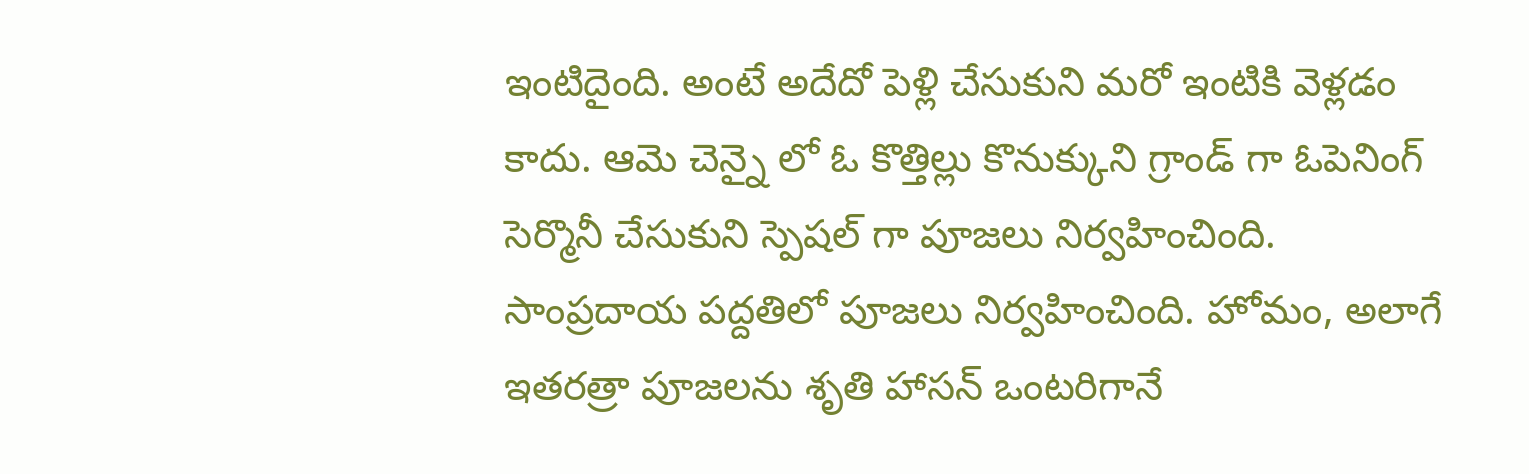ఇంటిదైంది. అంటే అదేదో పెళ్లి చేసుకుని మరో ఇంటికి వెళ్లడం కాదు. ఆమె చెన్నై లో ఓ కొత్తిల్లు కొనుక్కుని గ్రాండ్ గా ఓపెనింగ్ సెర్మొనీ చేసుకుని స్పెషల్ గా పూజలు నిర్వహించింది. సాంప్రదాయ పద్దతిలో పూజలు నిర్వహించింది. హోమం, అలాగే ఇతరత్రా పూజలను శృతి హాసన్ ఒంటరిగానే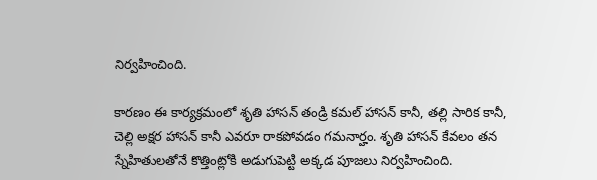నిర్వహించింది.

కారణం ఈ కార్యక్రమంలో శృతి హాసన్ తండ్రి కమల్ హాసన్ కానీ, తల్లి సారిక కానీ, చెల్లి అక్షర హాసన్ కానీ ఎవరూ రాకపోవడం గమనార్హం. శృతి హాసన్ కేవలం తన స్నేహితులతోనే కొత్తింట్లోకి అడుగుపెట్టి అక్కడ పూజలు నిర్వహించింది.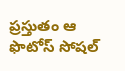ప్రస్తుతం ఆ ఫొటోస్ సోషల్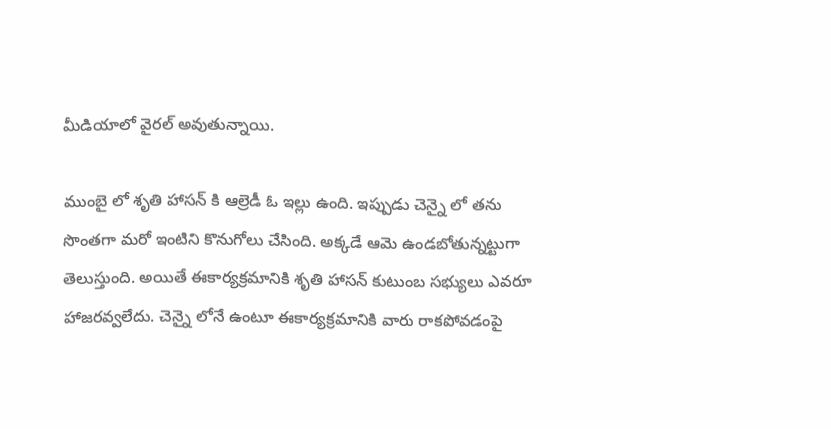మీడియాలో వైరల్ అవుతున్నాయి.

ముంబై లో శృతి హాసన్ కి ఆల్రెడీ ఓ ఇల్లు ఉంది. ఇప్పుడు చెన్నై లో తను సొంతగా మరో ఇంటిని కొనుగోలు చేసింది. అక్కడే ఆమె ఉండబోతున్నట్టుగా తెలుస్తుంది. అయితే ఈకార్యక్రమానికి శృతి హాసన్ కుటుంబ సభ్యులు ఎవరూ హాజరవ్వలేదు. చెన్నై లోనే ఉంటూ ఈకార్యక్రమానికి వారు రాకపోవడంపై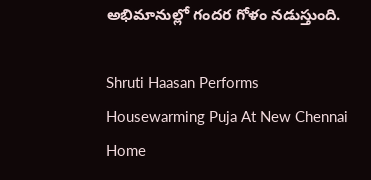అభిమానుల్లో గందర గోళం నడుస్తుంది.

Shruti Haasan Performs Housewarming Puja At New Chennai Home